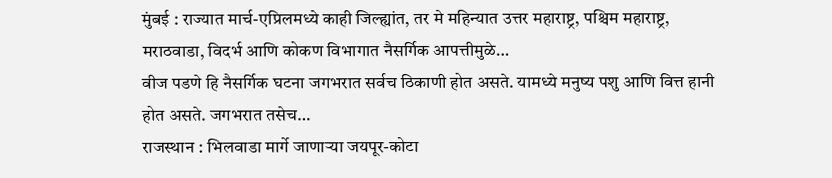मुंबई : राज्यात मार्च-एप्रिलमध्ये काही जिल्ह्यांत, तर मे महिन्यात उत्तर महाराष्ट्र, पश्चिम महाराष्ट्र, मराठवाडा, विदर्भ आणि कोकण विभागात नैसर्गिक आपत्तीमुळे…
वीज पडणे हि नैसर्गिक घटना जगभरात सर्वच ठिकाणी होत असते. यामध्ये मनुष्य पशु आणि वित्त हानी होत असते. जगभरात तसेच…
राजस्थान : भिलवाडा मार्गे जाणाऱ्या जयपूर-कोटा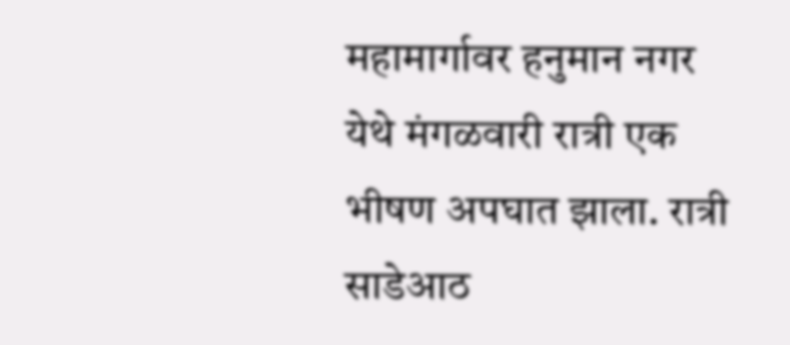महामार्गावर हनुमान नगर येथे मंगळवारी रात्री एक भीषण अपघात झाला. रात्री साडेआठ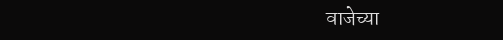वाजेच्या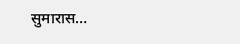सुमारास…